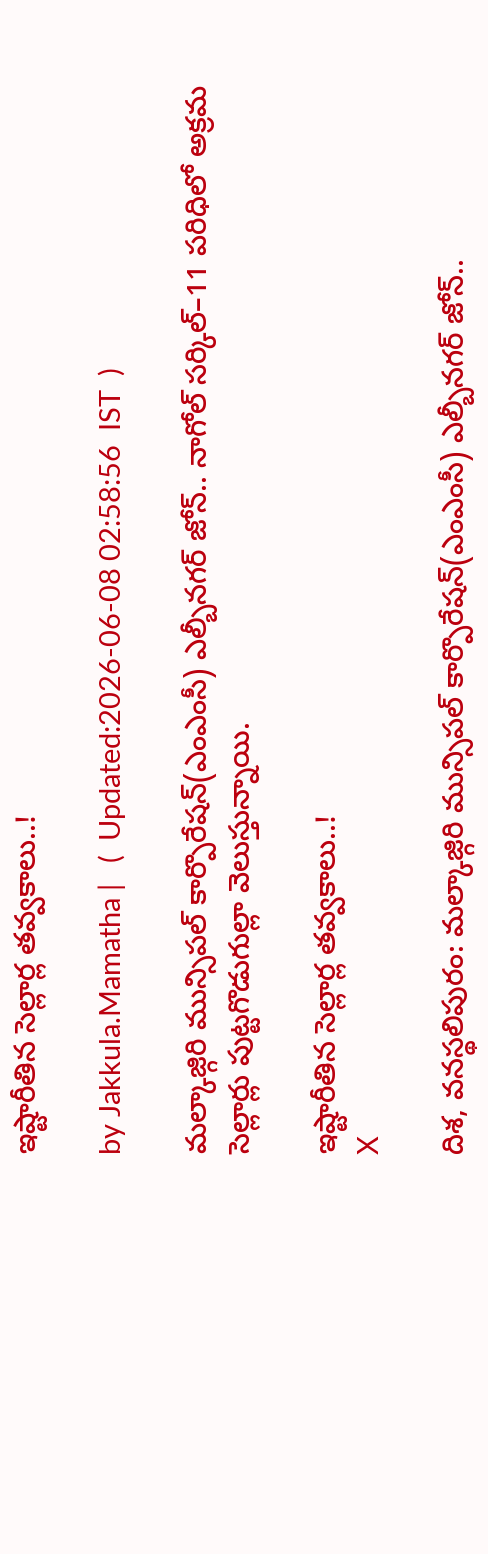ఇష్టారీతిన సెల్లార్ల తవ్వకాలు..!

by Jakkula.Mamatha |   (  Updated:2026-06-08 02:58:56  IST  )

మల్కాజ్గిరి మున్సిపల్ కార్పొరేషన్(ఎంఎంసీ) ఎల్బీనగర్ జోన్.. నాగోల్ సర్కిల్–11 పరిధిలో అక్రమ సెల్లార్లు పుట్టగొడుగుల్లా వెలుస్తున్నాయి.

ఇష్టారీతిన సెల్లార్ల తవ్వకాలు..!
X

దిశ, వనస్థలిపురం: మల్కాజ్గిరి మున్సిపల్ కార్పొరేషన్(ఎంఎంసీ) ఎల్బీనగర్ జోన్..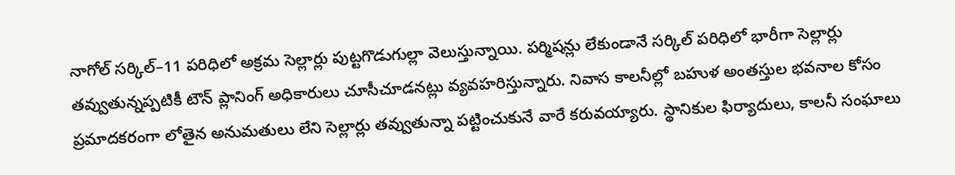నాగోల్ సర్కిల్–11 పరిధిలో అక్రమ సెల్లార్లు పుట్టగొడుగుల్లా వెలుస్తున్నాయి. పర్మిషన్లు లేకుండానే సర్కిల్ పరిధిలో భారీగా సెల్లార్లు తవ్వుతున్నప్పటికీ టౌన్ ప్లానింగ్ అధికారులు చూసీచూడనట్లు వ్యవహరిస్తున్నారు. నివాస కాలనీల్లో బహుళ అంతస్తుల భవనాల కోసం ప్రమాదకరంగా లోతైన అనుమతులు లేని సెల్లార్లు తవ్వుతున్నా పట్టించుకునే వారే కరువయ్యారు. స్థానికుల ఫిర్యాదులు, కాలనీ సంఘాలు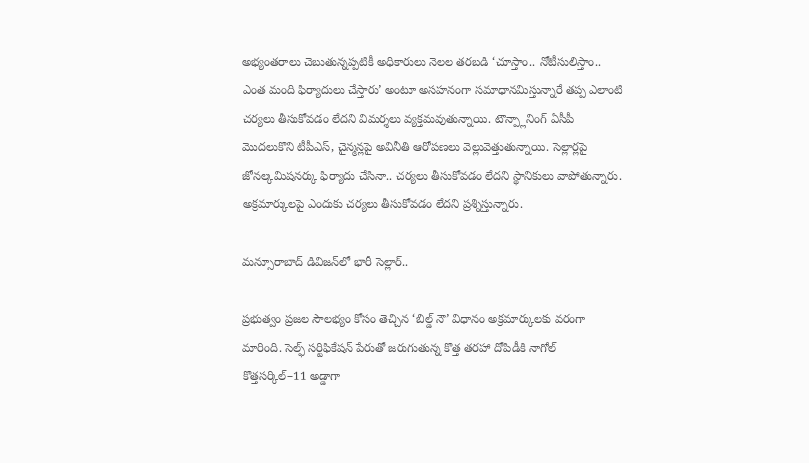అభ్యంతరాలు చెబుతున్నప్పటికీ అధికారులు నెలల తరబడి ‘చూస్తాం.. నోటీసులిస్తాం.. ఎంత మంది ఫిర్యాదులు చేస్తారు’ అంటూ అసహనంగా సమాధానమిస్తున్నారే తప్ప ఎలాంటి చర్యలు తీసుకోవడం లేదని విమర్శలు వ్యక్తమవుతున్నాయి. టౌన్ప్లానింగ్ ఏసీపీ మొదలుకొని టీపీఎస్, చైన్మన్లపై అవినీతి ఆరోపణలు వెల్లువెత్తుతున్నాయి. సెల్లార్లపై జోనల్కమిషనర్కు ఫిర్యాదు చేసినా.. చర్యలు తీసుకోవడం లేదని స్థానికులు వాపోతున్నారు. అక్రమార్కులపై ఎందుకు చర్యలు తీసుకోవడం లేదని ప్రశ్నిస్తున్నారు.

మన్సూరాబాద్ డివిజన్‌లో భారీ సెల్లార్..

ప్రభుత్వం ప్రజల సౌలభ్యం కోసం తెచ్చిన ‘బిల్డ్ నౌ’ విధానం అక్రమార్కులకు వరంగా మారింది. సెల్ఫ్ సర్టిఫికేషన్ పేరుతో జరుగుతున్న కొత్త తరహా దోపిడీకి నాగోల్ కొత్తసర్కిల్–11 అడ్డాగా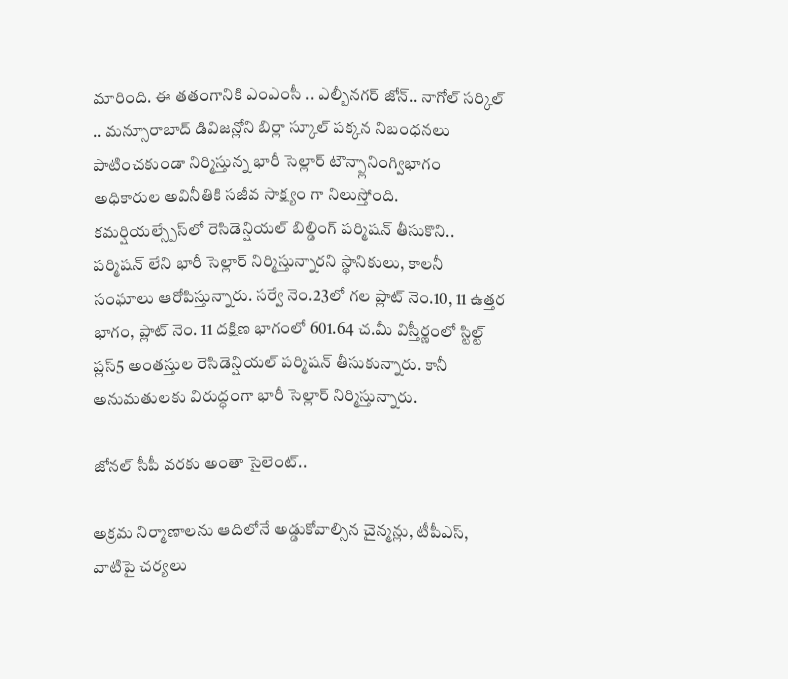మారింది. ఈ తతంగానికి ఎంఎంసీ .. ఎల్బీనగర్ జోన్.. నాగోల్ సర్కిల్ .. మన్సూరాబాద్ డివిజన్లోని బిర్లా స్కూల్ పక్కన నిబంధనలు పాటించకుండా నిర్మిస్తున్న భారీ సెల్లార్ టౌన్ప్లానింగ్విభాగం అధికారుల అవినీతికి సజీవ సాక్ష్యం గా నిలుస్తోంది. కమర్షియల్స్పేస్‌లో రెసిడెన్షియల్ బిల్డింగ్ పర్మిషన్ తీసుకొని.. పర్మిషన్ లేని భారీ సెల్లార్ నిర్మిస్తున్నారని స్థానికులు, కాలనీ సంఘాలు ఆరోపిస్తున్నారు. సర్వే నెం.23లో గల ప్లాట్ నెం.10, 11 ఉత్తర భాగం, ప్లాట్ నెం. 11 దక్షిణ భాగంలో 601.64 చ.మీ విస్తీర్ణంలో స్టిల్ట్ ప్లస్5 అంతస్తుల రెసిడెన్షియల్ పర్మిషన్ తీసుకున్నారు. కానీ అనుమతులకు విరుద్ధంగా భారీ సెల్లార్ నిర్మిస్తున్నారు.

జోనల్ సీపీ వరకు అంతా సైలెంట్..

అక్రమ నిర్మాణాలను ఆదిలోనే అడ్డుకోవాల్సిన చైన్మన్లు, టీపీఎస్, వాటిపై చర్యలు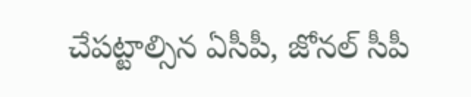చేపట్టాల్సిన ఏసీపీ, జోనల్ సీపీ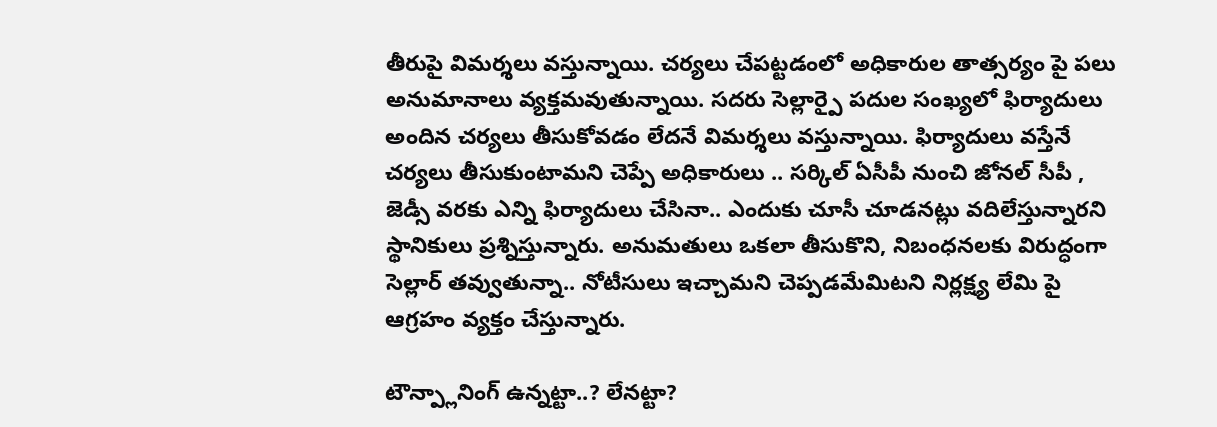తీరుపై విమర్శలు వస్తున్నాయి. చర్యలు చేపట్టడంలో అధికారుల తాత్సర్యం పై పలు అనుమానాలు వ్యక్తమవుతున్నాయి. సదరు సెల్లార్పై పదుల సంఖ్యలో ఫిర్యాదులు అందిన చర్యలు తీసుకోవడం లేదనే విమర్శలు వస్తున్నాయి. ఫిర్యాదులు వస్తేనే చర్యలు తీసుకుంటామని చెప్పే అధికారులు .. సర్కిల్ ఏసీపీ నుంచి జోనల్ సీపీ , జెడ్సీ వరకు ఎన్ని ఫిర్యాదులు చేసినా.. ఎందుకు చూసీ చూడనట్లు వదిలేస్తున్నారని స్థానికులు ప్రశ్నిస్తున్నారు. అనుమతులు ఒకలా తీసుకొని, నిబంధనలకు విరుద్ధంగా సెల్లార్ తవ్వుతున్నా.. నోటీసులు ఇచ్చామని చెప్పడమేమిటని నిర్లక్ష్య లేమి పై ఆగ్రహం వ్యక్తం చేస్తున్నారు.

టౌన్ప్లానింగ్ ఉన్నట్టా..? లేనట్టా?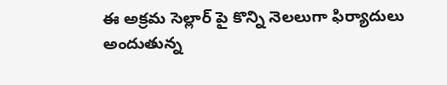ఈ అక్రమ సెల్లార్ పై కొన్ని నెలలుగా ఫిర్యాదులు అందుతున్న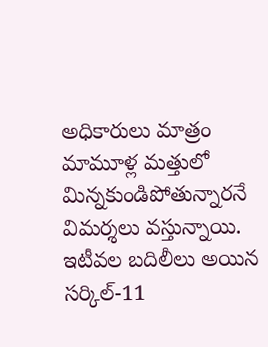అధికారులు మాత్రం మామూళ్ల మత్తులో మిన్నకుండిపోతున్నారనే విమర్శలు వస్తున్నాయి. ఇటీవల బదిలీలు అయిన సర్కిల్-11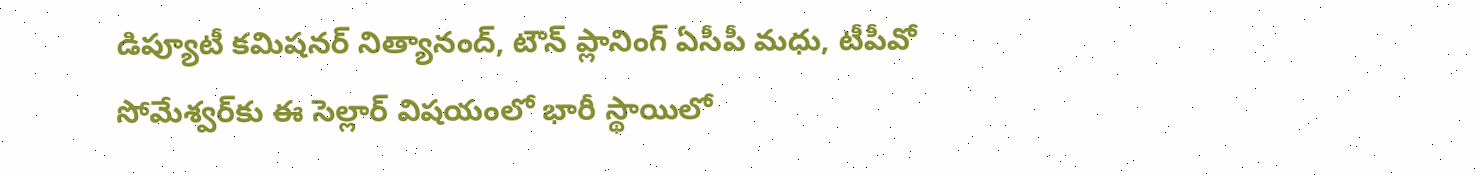డిప్యూటీ కమిషనర్ నిత్యానంద్, టౌన్ ప్లానింగ్ ఏసీపీ మధు, టీపీవో సోమేశ్వర్‌కు ఈ సెల్లార్ విషయంలో భారీ స్థాయిలో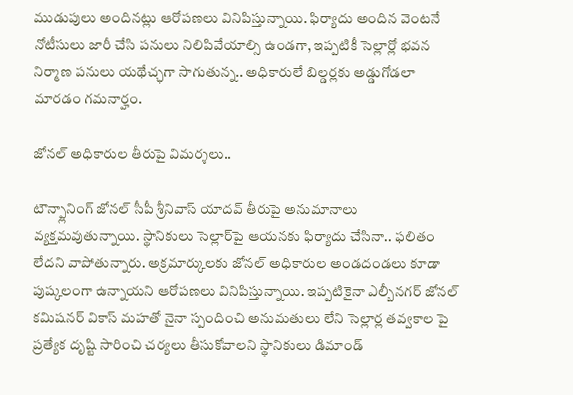ముడుపులు అందినట్లు ఆరోపణలు వినిపిస్తున్నాయి. ఫిర్యాదు అందిన వెంటనే నోటీసులు జారీ చేసి పనులు నిలిపివేయాల్సి ఉండగా, ఇప్పటికీ సెల్లార్లో భవన నిర్మాణ పనులు యథేచ్ఛగా సాగుతున్న.. అధికారులే బిల్డర్లకు అడ్డుగోడలా మారడం గమనార్హం.

జోనల్ అధికారుల తీరుపై విమర్శలు..

టౌన్ప్లానింగ్ జోనల్‌ సీపీ శ్రీనివాస్‌ యాదవ్‌ తీరుపై అనుమానాలు వ్యక్తమవుతున్నాయి. స్థానికులు సెల్లార్‌పై ఆయనకు ఫిర్యాదు చేసినా.. ఫలితం లేదని వాపోతున్నారు. అక్రమార్కులకు జోనల్ అధికారుల అండదండలు కూడా పుష్కలంగా ఉన్నాయని ఆరోపణలు వినిపిస్తున్నాయి. ఇప్పటికైనా ఎల్బీనగర్‌ జోనల్‌ కమిషనర్‌ వికాస్ మహతో నైనా స్పందించి అనుమతులు లేని సెల్లార్ల తవ్వకాల పై ప్రత్యేక దృష్టి సారించి చర్యలు తీసుకోవాలని స్థానికులు డిమాండ్‌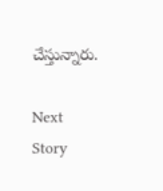చేస్తున్నారు.

Next Story